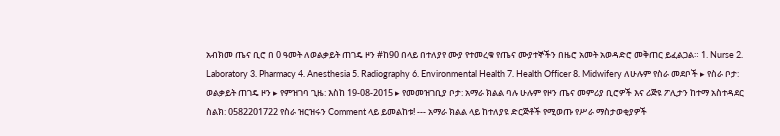አብክመ ጤና ቢሮ በ 0 ዓመት ለወልቃይት ጠገዴ ዞን #ከ90 በላይ በተለያየ ሙያ የተመረቁ የጤና ሙያተኞችን በዜሮ አመት አወዳድሮ መቅጠር ይፈልጋል። 1. Nurse 2. Laboratory 3. Pharmacy 4. Anesthesia 5. Radiography 6. Environmental Health 7. Health Officer 8. Midwifery ለሁሉም የስራ መደቦች ▸ የስራ ቦታ: ወልቃይት ጠገዴ ዞን ▸ የምዝገባ ጊዜ: እስከ 19-08-2015 ▸ የመመዝገቢያ ቦታ: አማራ ክልል ባሉ ሁሉም የዞን ጤና መምሪያ ቢሮዎች እና ሪጅዩ ፖሊታን ከተማ አስተዳደር ስልክ: 0582201722 የስራ ዝርዝሩን Comment ላይ ይመልከቱ! --- አማራ ክልል ላይ ከተለያዩ ድርጅቶች የሚወጡ የሥራ ማስታወቂያዎች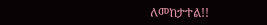ለመከታተል!!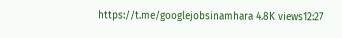https://t.me/googlejobsinamhara 4.8K views12:27